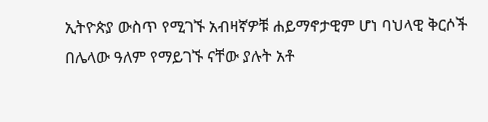ኢትዮጵያ ውስጥ የሚገኙ አብዛኛዎቹ ሐይማኖታዊም ሆነ ባህላዊ ቅርሶች በሌላው ዓለም የማይገኙ ናቸው ያሉት አቶ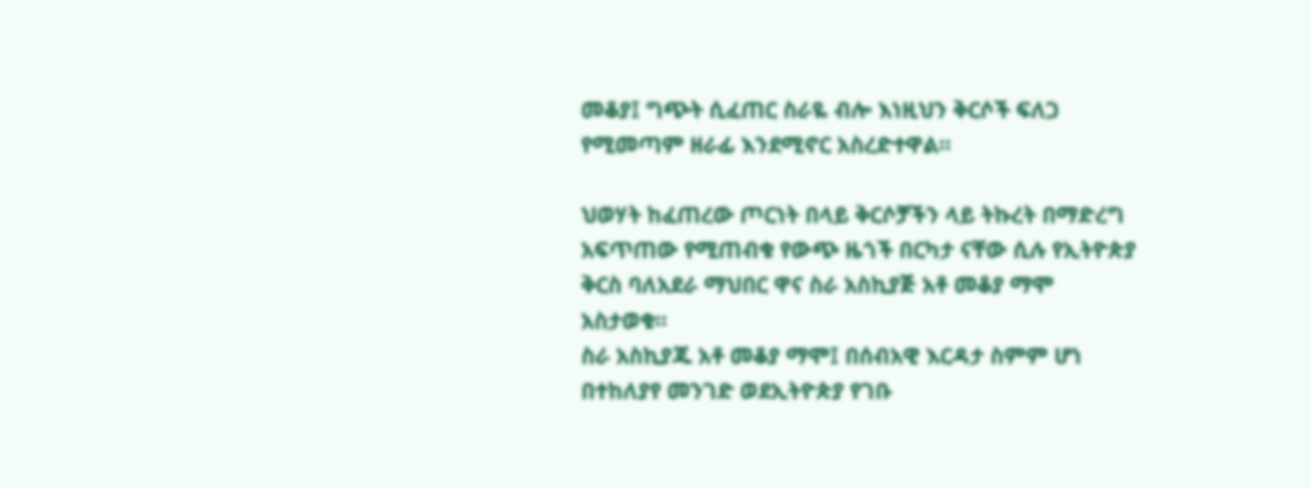መቆያ፤ ግጭት ሲፈጠር ስራዬ ብሎ እነዚህን ቅርሶች ፍለጋ የሚመጣም ዘራፊ እንደሚኖር አስረድተዋል።

ህወሃት ከፈጠረው ጦርነት በላይ ቅርሶቻችን ላይ ትኩረት በማድረግ አፍጥጠው የሚጠብቁ የውጭ ዜጎች በርካታ ናቸው ሲሉ የኢትዮጵያ ቅርስ ባለአደራ ማህበር ዋና ስራ አስኪያጅ አቶ መቆያ ማሞ አስታወቁ።
ስራ አስኪያጁ አቶ መቆያ ማሞ፤ በሰብአዊ እርዳታ ስምም ሆነ በተከለያየ መንገድ ወደኢትዮጵያ የገቡ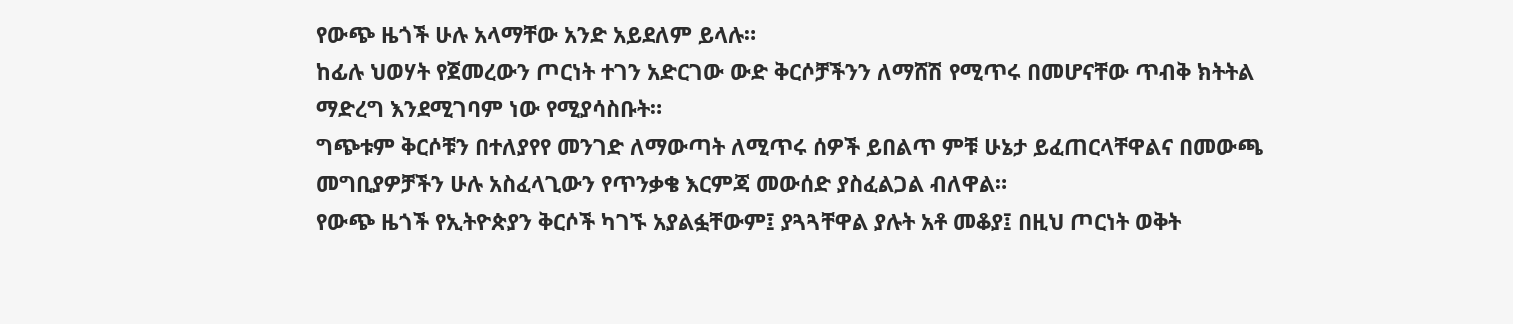የውጭ ዜጎች ሁሉ አላማቸው አንድ አይደለም ይላሉ።
ከፊሉ ህወሃት የጀመረውን ጦርነት ተገን አድርገው ውድ ቅርሶቻችንን ለማሸሽ የሚጥሩ በመሆናቸው ጥብቅ ክትትል ማድረግ እንደሚገባም ነው የሚያሳስቡት።
ግጭቱም ቅርሶቹን በተለያየየ መንገድ ለማውጣት ለሚጥሩ ሰዎች ይበልጥ ምቹ ሁኔታ ይፈጠርላቸዋልና በመውጫ መግቢያዎቻችን ሁሉ አስፈላጊውን የጥንቃቄ እርምጃ መውሰድ ያስፈልጋል ብለዋል።
የውጭ ዜጎች የኢትዮጵያን ቅርሶች ካገኙ አያልፏቸውም፤ ያጓጓቸዋል ያሉት አቶ መቆያ፤ በዚህ ጦርነት ወቅት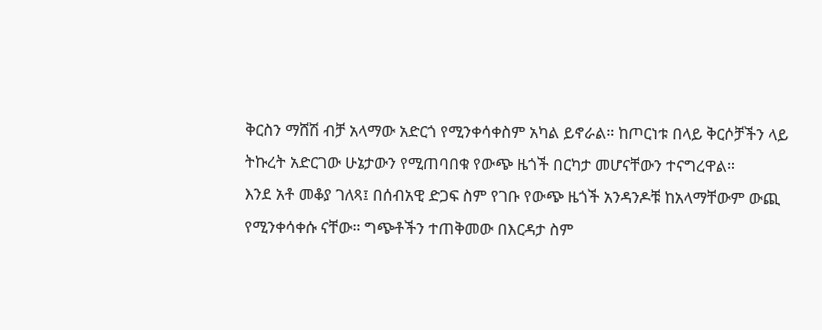ቅርስን ማሸሽ ብቻ አላማው አድርጎ የሚንቀሳቀስም አካል ይኖራል። ከጦርነቱ በላይ ቅርሶቻችን ላይ ትኩረት አድርገው ሁኔታውን የሚጠባበቁ የውጭ ዜጎች በርካታ መሆናቸውን ተናግረዋል።
እንደ አቶ መቆያ ገለጻ፤ በሰብአዊ ድጋፍ ስም የገቡ የውጭ ዜጎች አንዳንዶቹ ከአላማቸውም ውጪ የሚንቀሳቀሱ ናቸው። ግጭቶችን ተጠቅመው በእርዳታ ስም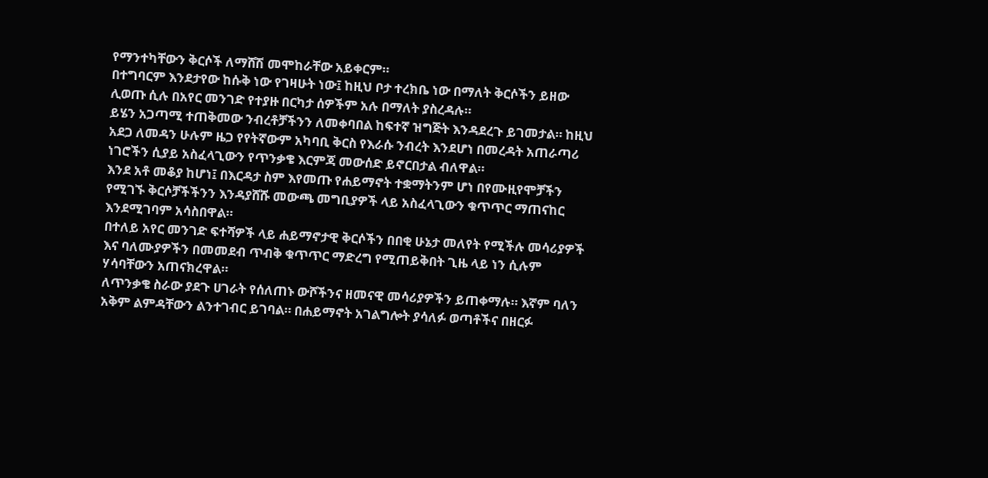የማንተካቸውን ቅርሶች ለማሸሽ መሞከራቸው አይቀርም።
በተግባርም እንደታየው ከሱቅ ነው የገዛሁት ነው፤ ከዚህ ቦታ ተረክቤ ነው በማለት ቅርሶችን ይዘው ሊወጡ ሲሉ በአየር መንገድ የተያዙ በርካታ ሰዎችም አሉ በማለት ያስረዳሉ።
ይሄን አጋጣሚ ተጠቅመው ንብረቶቻችንን ለመቀባበል ከፍተኛ ዝግጅት እንዳደረጉ ይገመታል። ከዚህ አደጋ ለመዳን ሁሉም ዜጋ የየትኛውም አካባቢ ቅርስ የእራሱ ንብረት እንደሆነ በመረዳት አጠራጣሪ ነገሮችን ሲያይ አስፈላጊውን የጥንቃቄ እርምጃ መውሰድ ይኖርበታል ብለዋል።
እንደ አቶ መቆያ ከሆነ፤ በእርዳታ ስም እየመጡ የሐይማኖት ተቋማትንም ሆነ በየሙዚየሞቻችን የሚገኙ ቅርሶቻችችንን እንዳያሸሹ መውጫ መግቢያዎች ላይ አስፈላጊውን ቁጥጥር ማጠናከር እንደሚገባም አሳስበዋል።
በተለይ አየር መንገድ ፍተሻዎች ላይ ሐይማኖታዊ ቅርሶችን በበቂ ሁኔታ መለየት የሚችሉ መሳሪያዎች እና ባለሙያዎችን በመመደብ ጥብቅ ቁጥጥር ማድረግ የሚጠይቅበት ጊዜ ላይ ነን ሲሉም ሃሳባቸውን አጠናክረዋል።
ለጥንቃቄ ስራው ያደጉ ሀገራት የሰለጠኑ ውሾችንና ዘመናዊ መሳሪያዎችን ይጠቀማሉ። እኛም ባለን አቅም ልምዳቸውን ልንተገብር ይገባል። በሐይማኖት አገልግሎት ያሳለፉ ወጣቶችና በዘርፉ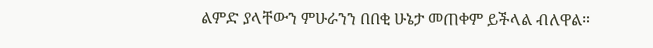ልምድ ያላቸውን ምሁራንን በበቂ ሁኔታ መጠቀም ይችላል ብለዋል።